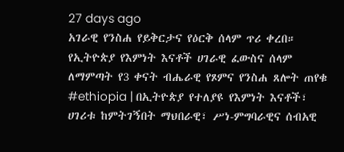27 days ago
አገራዊ የንስሐ የይቅርታና የዕርቅ ሰላም ጥሪ ቀረበ።
የኢትዮጵያ የእምነት እናቶች ሀገራዊ ፈውስና ሰላም ለማምጣት የ3 ቀናት ብሔራዊ የጾምና የንስሐ ጸሎት ጠየቁ
#ethiopia | በኢትዮጵያ የተለያዩ የእምነት እናቶች፣ ሀገሪቱ ከምትገኝበት ማህበራዊ፣ ሥነ-ምግባራዊና ሰብአዊ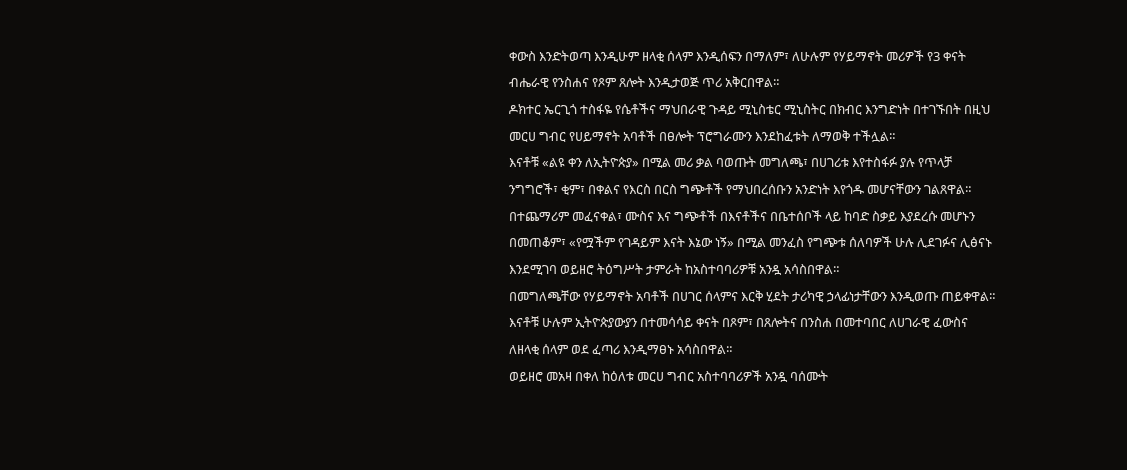ቀውስ እንድትወጣ እንዲሁም ዘላቂ ሰላም እንዲሰፍን በማለም፣ ለሁሉም የሃይማኖት መሪዎች የ3 ቀናት ብሔራዊ የንስሐና የጾም ጸሎት እንዲታወጅ ጥሪ አቅርበዋል።
ዶክተር ኤርጊጎ ተስፋዬ የሴቶችና ማህበራዊ ጉዳይ ሚኒስቴር ሚኒስትር በክብር እንግድነት በተገኙበት በዚህ መርሀ ግብር የሀይማኖት አባቶች በፀሎት ፕሮግራሙን እንደከፈቱት ለማወቅ ተችሏል።
እናቶቹ «ልዩ ቀን ለኢትዮጵያ» በሚል መሪ ቃል ባወጡት መግለጫ፣ በሀገሪቱ እየተስፋፉ ያሉ የጥላቻ ንግግሮች፣ ቂም፣ በቀልና የእርስ በርስ ግጭቶች የማህበረሰቡን አንድነት እየጎዱ መሆናቸውን ገልጸዋል።
በተጨማሪም መፈናቀል፣ ሙስና እና ግጭቶች በእናቶችና በቤተሰቦች ላይ ከባድ ስቃይ እያደረሱ መሆኑን በመጠቆም፣ «የሟችም የገዳይም እናት እኔው ነኝ» በሚል መንፈስ የግጭቱ ሰለባዎች ሁሉ ሊደገፉና ሊፅናኑ እንደሚገባ ወይዘሮ ትዕግሥት ታምራት ከአስተባባሪዎቹ አንዷ አሳስበዋል።
በመግለጫቸው የሃይማኖት አባቶች በሀገር ሰላምና እርቅ ሂደት ታሪካዊ ኃላፊነታቸውን እንዲወጡ ጠይቀዋል።
እናቶቹ ሁሉም ኢትዮጵያውያን በተመሳሳይ ቀናት በጾም፣ በጸሎትና በንስሐ በመተባበር ለሀገራዊ ፈውስና ለዘላቂ ሰላም ወደ ፈጣሪ እንዲማፀኑ አሳስበዋል።
ወይዘሮ መአዛ በቀለ ከዕለቱ መርሀ ግብር አስተባባሪዎች አንዷ ባሰሙት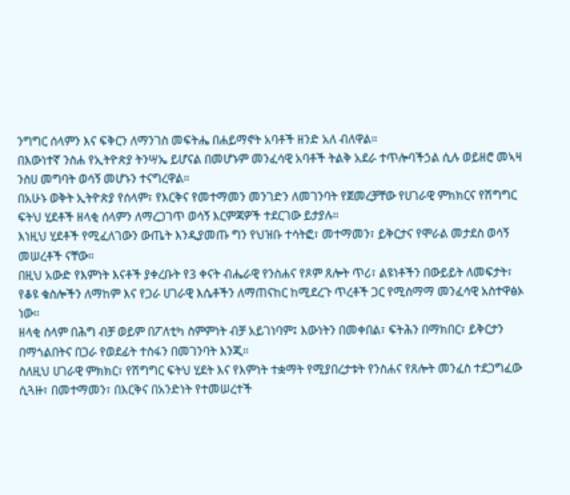ንግግር ሰላምን እና ፍቅርን ለማንገስ መፍትሔ በሐይማኖት አባቶች ዘንድ አለ ብለዋል።
በእውነተኛ ንስሐ የኢትዮጵያ ትንሣኤ ይሆናል በመሆኑም መንፈሳዊ አባቶች ትልቅ አደራ ተጥሎባችኃል ሲሉ ወይዘሮ መኣዛ ንስሀ መግባት ወሳኝ መሆኑን ተናግረዋል።
በአሁኑ ወቅት ኢትዮጵያ የሰላም፣ የእርቅና የመተማመን መንገድን ለመገንባት የጀመረቻቸው የሀገራዊ ምክክርና የሽግግር ፍትህ ሂደቶች ዘላቂ ሰላምን ለማረጋገጥ ወሳኝ እርምጃዎች ተደርገው ይታያሉ።
እነዚህ ሂደቶች የሚፈለገውን ውጤት እንዲያመጡ ግን የህዝቡ ተሳትፎ፣ መተማመን፣ ይቅርታና የሞራል መታደስ ወሳኝ መሠረቶች ናቸው።
በዚህ አውድ የእምነት እናቶች ያቀረቡት የ3 ቀናት ብሔራዊ የንስሐና የጾም ጸሎት ጥሪ፣ ልዩነቶችን በውይይት ለመፍታት፣ የቆዩ ቁስሎችን ለማከም እና የጋራ ሀገራዊ እሴቶችን ለማጠናከር ከሚደረጉ ጥረቶች ጋር የሚስማማ መንፈሳዊ አስተዋፅኦ ነው።
ዘላቂ ሰላም በሕግ ብቻ ወይም በፖለቲካ ስምምነት ብቻ አይገነባም፤ እውነትን በመቀበል፣ ፍትሕን በማክበር፣ ይቅርታን በማጎልበትና በጋራ የወደፊት ተስፋን በመገንባት እንጂ።
ስለዚህ ሀገራዊ ምክክር፣ የሽግግር ፍትህ ሂደት እና የእምነት ተቋማት የሚያበረታቱት የንስሐና የጸሎት መንፈስ ተደጋግፈው ሲጓዙ፣ በመተማመን፣ በእርቅና በአንድነት የተመሠረተች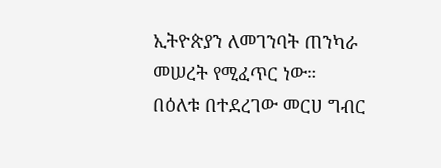ኢትዮጵያን ለመገንባት ጠንካራ መሠረት የሚፈጥር ነው።
በዕለቱ በተደረገው መርሀ ግብር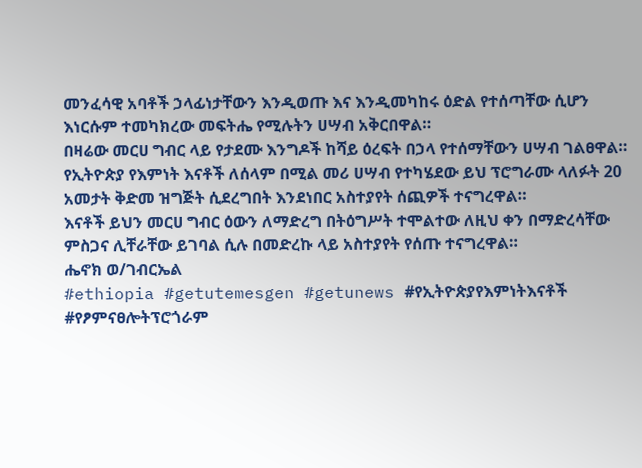መንፈሳዊ አባቶች ኃላፊነታቸውን እንዲወጡ እና እንዲመካከሩ ዕድል የተሰጣቸው ሲሆን እነርሱም ተመካክረው መፍትሔ የሚሉትን ሀሣብ አቅርበዋል።
በዛሬው መርሀ ግብር ላይ የታደሙ እንግዶች ከሻይ ዕረፍት በኃላ የተሰማቸውን ሀሣብ ገልፀዋል።
የኢትዮጵያ የእምነት እናቶች ለሰላም በሚል መሪ ሀሣብ የተካሄደው ይህ ፕሮግራሙ ላለፉት 20 አመታት ቅድመ ዝግጅት ሲደረግበት እንደነበር አስተያየት ሰጪዎች ተናግረዋል።
እናቶች ይህን መርሀ ግብር ዕውን ለማድረግ በትዕግሥት ተሞልተው ለዚህ ቀን በማድረሳቸው ምስጋና ሊቸራቸው ይገባል ሲሉ በመድረኩ ላይ አስተያየት የሰጡ ተናግረዋል።
ሔኖክ ወ/ገብርኤል
#ethiopia #getutemesgen #getunews #የኢትዮጵያየእምነትእናቶች #የፆምናፀሎትፕሮጎራም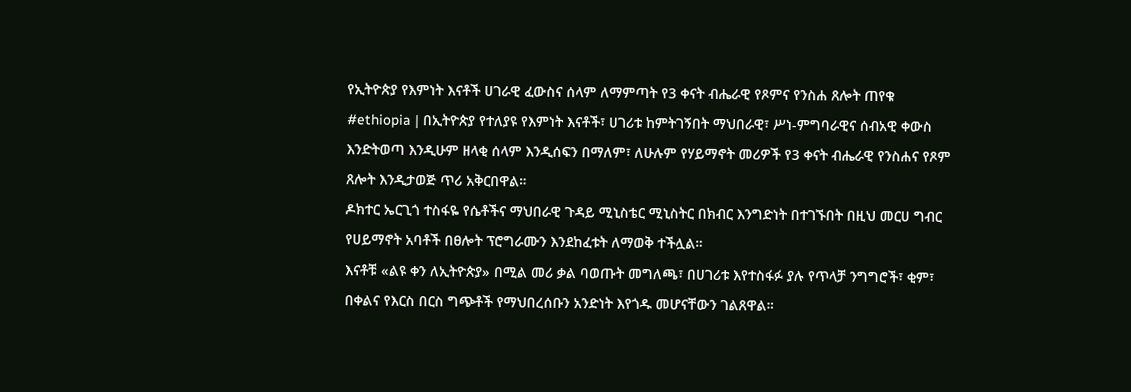የኢትዮጵያ የእምነት እናቶች ሀገራዊ ፈውስና ሰላም ለማምጣት የ3 ቀናት ብሔራዊ የጾምና የንስሐ ጸሎት ጠየቁ
#ethiopia | በኢትዮጵያ የተለያዩ የእምነት እናቶች፣ ሀገሪቱ ከምትገኝበት ማህበራዊ፣ ሥነ-ምግባራዊና ሰብአዊ ቀውስ እንድትወጣ እንዲሁም ዘላቂ ሰላም እንዲሰፍን በማለም፣ ለሁሉም የሃይማኖት መሪዎች የ3 ቀናት ብሔራዊ የንስሐና የጾም ጸሎት እንዲታወጅ ጥሪ አቅርበዋል።
ዶክተር ኤርጊጎ ተስፋዬ የሴቶችና ማህበራዊ ጉዳይ ሚኒስቴር ሚኒስትር በክብር እንግድነት በተገኙበት በዚህ መርሀ ግብር የሀይማኖት አባቶች በፀሎት ፕሮግራሙን እንደከፈቱት ለማወቅ ተችሏል።
እናቶቹ «ልዩ ቀን ለኢትዮጵያ» በሚል መሪ ቃል ባወጡት መግለጫ፣ በሀገሪቱ እየተስፋፉ ያሉ የጥላቻ ንግግሮች፣ ቂም፣ በቀልና የእርስ በርስ ግጭቶች የማህበረሰቡን አንድነት እየጎዱ መሆናቸውን ገልጸዋል።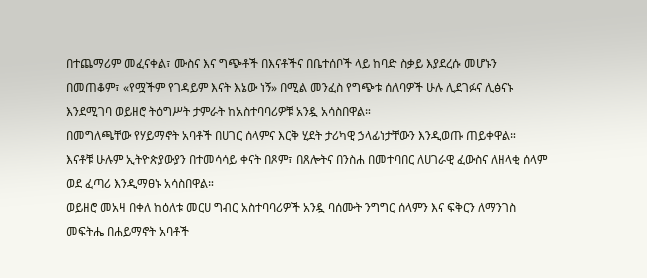በተጨማሪም መፈናቀል፣ ሙስና እና ግጭቶች በእናቶችና በቤተሰቦች ላይ ከባድ ስቃይ እያደረሱ መሆኑን በመጠቆም፣ «የሟችም የገዳይም እናት እኔው ነኝ» በሚል መንፈስ የግጭቱ ሰለባዎች ሁሉ ሊደገፉና ሊፅናኑ እንደሚገባ ወይዘሮ ትዕግሥት ታምራት ከአስተባባሪዎቹ አንዷ አሳስበዋል።
በመግለጫቸው የሃይማኖት አባቶች በሀገር ሰላምና እርቅ ሂደት ታሪካዊ ኃላፊነታቸውን እንዲወጡ ጠይቀዋል።
እናቶቹ ሁሉም ኢትዮጵያውያን በተመሳሳይ ቀናት በጾም፣ በጸሎትና በንስሐ በመተባበር ለሀገራዊ ፈውስና ለዘላቂ ሰላም ወደ ፈጣሪ እንዲማፀኑ አሳስበዋል።
ወይዘሮ መአዛ በቀለ ከዕለቱ መርሀ ግብር አስተባባሪዎች አንዷ ባሰሙት ንግግር ሰላምን እና ፍቅርን ለማንገስ መፍትሔ በሐይማኖት አባቶች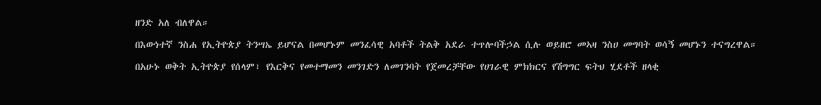ዘንድ አለ ብለዋል።
በእውነተኛ ንስሐ የኢትዮጵያ ትንሣኤ ይሆናል በመሆኑም መንፈሳዊ አባቶች ትልቅ አደራ ተጥሎባችኃል ሲሉ ወይዘሮ መኣዛ ንስሀ መግባት ወሳኝ መሆኑን ተናግረዋል።
በአሁኑ ወቅት ኢትዮጵያ የሰላም፣ የእርቅና የመተማመን መንገድን ለመገንባት የጀመረቻቸው የሀገራዊ ምክክርና የሽግግር ፍትህ ሂደቶች ዘላቂ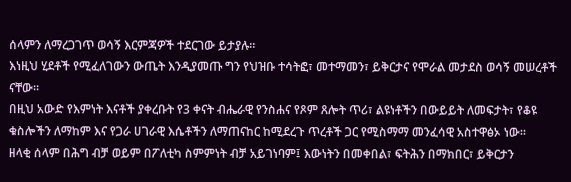ሰላምን ለማረጋገጥ ወሳኝ እርምጃዎች ተደርገው ይታያሉ።
እነዚህ ሂደቶች የሚፈለገውን ውጤት እንዲያመጡ ግን የህዝቡ ተሳትፎ፣ መተማመን፣ ይቅርታና የሞራል መታደስ ወሳኝ መሠረቶች ናቸው።
በዚህ አውድ የእምነት እናቶች ያቀረቡት የ3 ቀናት ብሔራዊ የንስሐና የጾም ጸሎት ጥሪ፣ ልዩነቶችን በውይይት ለመፍታት፣ የቆዩ ቁስሎችን ለማከም እና የጋራ ሀገራዊ እሴቶችን ለማጠናከር ከሚደረጉ ጥረቶች ጋር የሚስማማ መንፈሳዊ አስተዋፅኦ ነው።
ዘላቂ ሰላም በሕግ ብቻ ወይም በፖለቲካ ስምምነት ብቻ አይገነባም፤ እውነትን በመቀበል፣ ፍትሕን በማክበር፣ ይቅርታን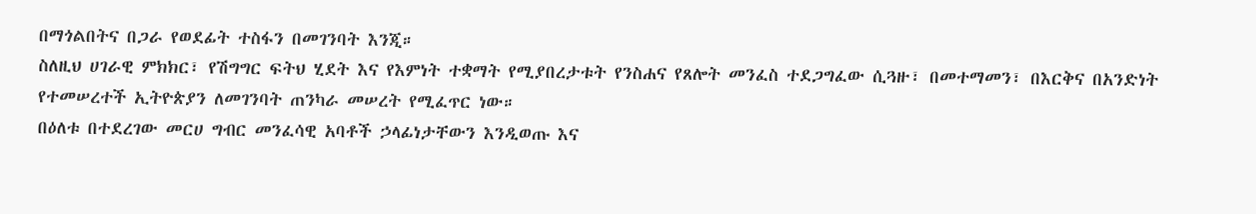በማጎልበትና በጋራ የወደፊት ተስፋን በመገንባት እንጂ።
ስለዚህ ሀገራዊ ምክክር፣ የሽግግር ፍትህ ሂደት እና የእምነት ተቋማት የሚያበረታቱት የንስሐና የጸሎት መንፈስ ተደጋግፈው ሲጓዙ፣ በመተማመን፣ በእርቅና በአንድነት የተመሠረተች ኢትዮጵያን ለመገንባት ጠንካራ መሠረት የሚፈጥር ነው።
በዕለቱ በተደረገው መርሀ ግብር መንፈሳዊ አባቶች ኃላፊነታቸውን እንዲወጡ እና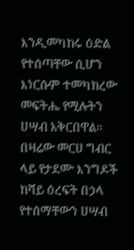እንዲመካከሩ ዕድል የተሰጣቸው ሲሆን እነርሱም ተመካክረው መፍትሔ የሚሉትን ሀሣብ አቅርበዋል።
በዛሬው መርሀ ግብር ላይ የታደሙ እንግዶች ከሻይ ዕረፍት በኃላ የተሰማቸውን ሀሣብ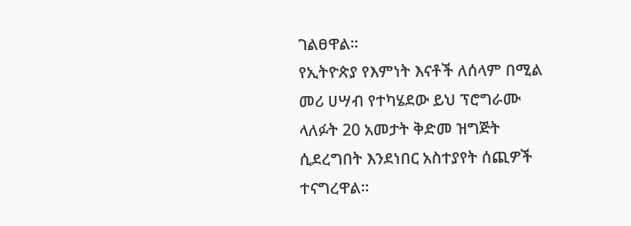ገልፀዋል።
የኢትዮጵያ የእምነት እናቶች ለሰላም በሚል መሪ ሀሣብ የተካሄደው ይህ ፕሮግራሙ ላለፉት 20 አመታት ቅድመ ዝግጅት ሲደረግበት እንደነበር አስተያየት ሰጪዎች ተናግረዋል።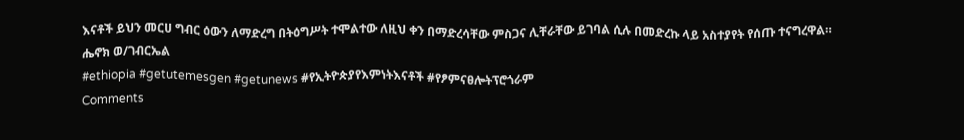እናቶች ይህን መርሀ ግብር ዕውን ለማድረግ በትዕግሥት ተሞልተው ለዚህ ቀን በማድረሳቸው ምስጋና ሊቸራቸው ይገባል ሲሉ በመድረኩ ላይ አስተያየት የሰጡ ተናግረዋል።
ሔኖክ ወ/ገብርኤል
#ethiopia #getutemesgen #getunews #የኢትዮጵያየእምነትእናቶች #የፆምናፀሎትፕሮጎራም
Comments